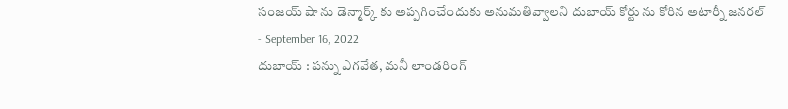సంజయ్ షా ను డెన్మార్క్ కు అప్పగించేందుకు అనుమతివ్వాలని దుబాయ్ కోర్టు ను కోరిన అటార్నీ జనరల్
- September 16, 2022
దుబాయ్ : పన్ను ఎగవేత, మనీ లాండరింగ్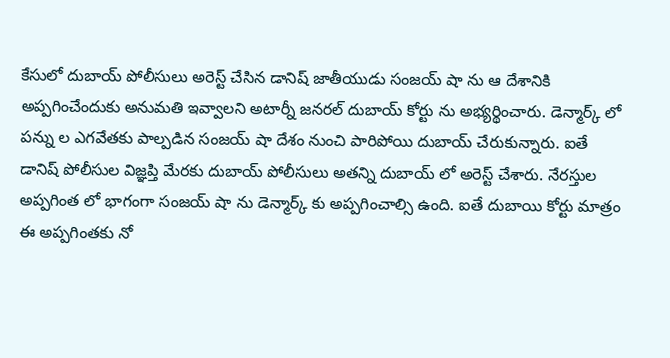కేసులో దుబాయ్ పోలీసులు అరెస్ట్ చేసిన డానిష్ జాతీయుడు సంజయ్ షా ను ఆ దేశానికి అప్పగించేందుకు అనుమతి ఇవ్వాలని అటార్నీ జనరల్ దుబాయ్ కోర్టు ను అభ్యర్థించారు. డెన్మార్క్ లో పన్ను ల ఎగవేతకు పాల్పడిన సంజయ్ షా దేశం నుంచి పారిపోయి దుబాయ్ చేరుకున్నారు. ఐతే డానిష్ పోలీసుల విజ్ఞప్తి మేరకు దుబాయ్ పోలీసులు అతన్ని దుబాయ్ లో అరెస్ట్ చేశారు. నేరస్తుల అప్పగింత లో భాగంగా సంజయ్ షా ను డెన్మార్క్ కు అప్పగించాల్సి ఉంది. ఐతే దుబాయి కోర్టు మాత్రం ఈ అప్పగింతకు నో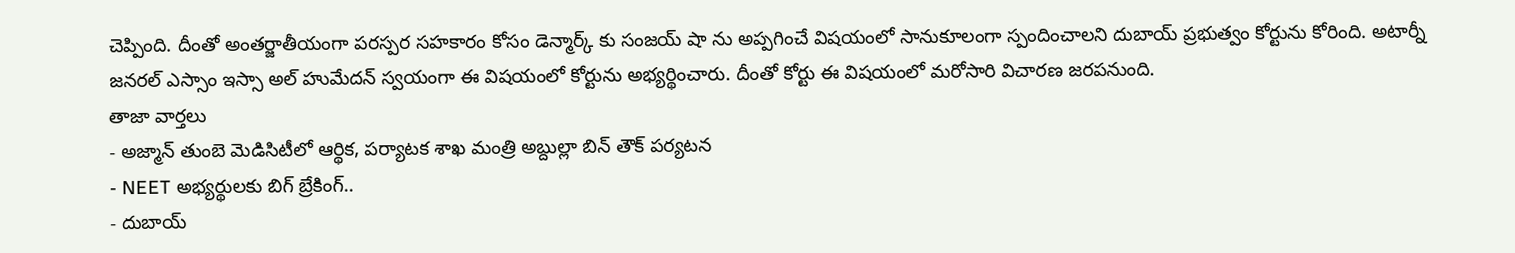చెప్పింది. దీంతో అంతర్జాతీయంగా పరస్పర సహకారం కోసం డెన్మార్క్ కు సంజయ్ షా ను అప్పగించే విషయంలో సానుకూలంగా స్పందించాలని దుబాయ్ ప్రభుత్వం కోర్టును కోరింది. అటార్నీ జనరల్ ఎస్సాం ఇస్సా అల్ హుమేదన్ స్వయంగా ఈ విషయంలో కోర్టును అభ్యర్థించారు. దీంతో కోర్టు ఈ విషయంలో మరోసారి విచారణ జరపనుంది.
తాజా వార్తలు
- అజ్మాన్ తుంబె మెడిసిటీలో ఆర్థిక, పర్యాటక శాఖ మంత్రి అబ్దుల్లా బిన్ తౌక్ పర్యటన
- NEET అభ్యర్థులకు బిగ్ బ్రేకింగ్..
- దుబాయ్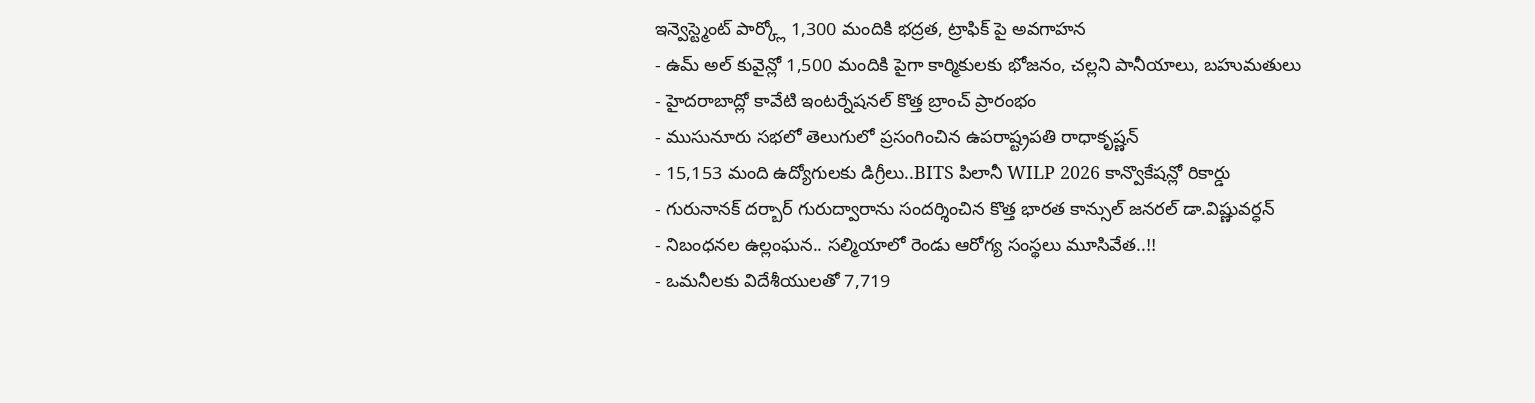ఇన్వెస్ట్మెంట్ పార్క్లో 1,300 మందికి భద్రత, ట్రాఫిక్ పై అవగాహన
- ఉమ్ అల్ కువైన్లో 1,500 మందికి పైగా కార్మికులకు భోజనం, చల్లని పానీయాలు, బహుమతులు
- హైదరాబాద్లో కావేటి ఇంటర్నేషనల్ కొత్త బ్రాంచ్ ప్రారంభం
- ముసునూరు సభలో తెలుగులో ప్రసంగించిన ఉపరాష్ట్రపతి రాధాకృష్ణన్
- 15,153 మంది ఉద్యోగులకు డిగ్రీలు..BITS పిలానీ WILP 2026 కాన్వొకేషన్లో రికార్డు
- గురునానక్ దర్బార్ గురుద్వారాను సందర్శించిన కొత్త భారత కాన్సుల్ జనరల్ డా.విష్ణువర్ధన్
- నిబంధనల ఉల్లంఘన.. సల్మియాలో రెండు ఆరోగ్య సంస్థలు మూసివేత..!!
- ఒమనీలకు విదేశీయులతో 7,719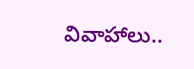వివాహాలు..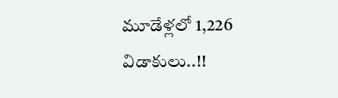మూడేళ్లలో 1,226 విడాకులు..!!